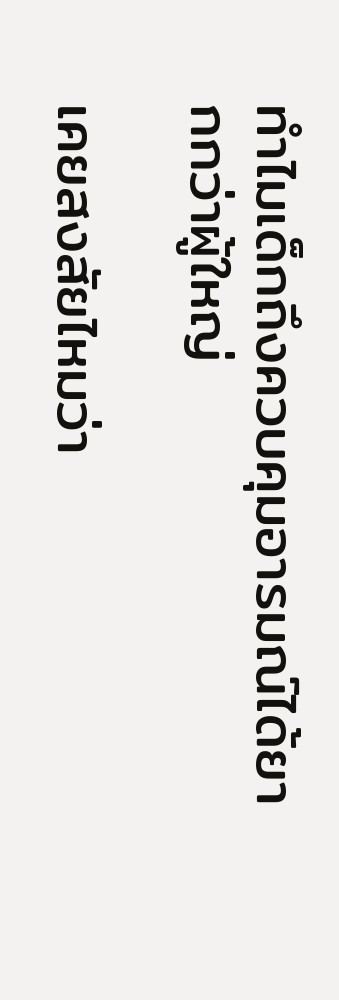ทำไมเด็กถึงควบคุมอารมณ์ได้ยากกว่าผู้ใหญ่

เคยสงสัยไหมว่า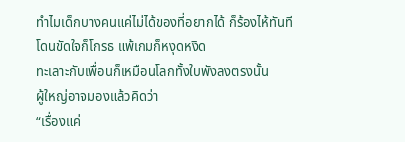ทำไมเด็กบางคนแค่ไม่ได้ของที่อยากได้ ก็ร้องไห้ทันที
โดนขัดใจก็โกรธ แพ้เกมก็หงุดหงิด
ทะเลาะกับเพื่อนก็เหมือนโลกทั้งใบพังลงตรงนั้น
ผู้ใหญ่อาจมองแล้วคิดว่า
“เรื่องแค่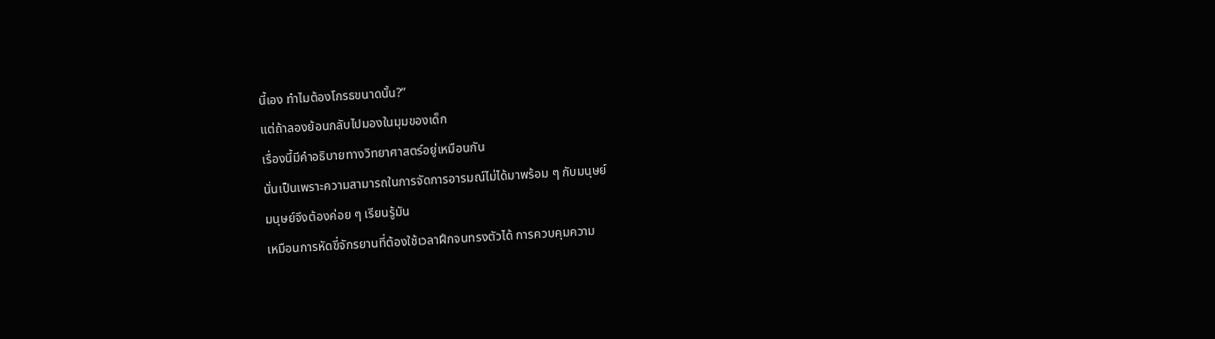นี้เอง ทำไมต้องโกรธขนาดนั้น?”
แต่ถ้าลองย้อนกลับไปมองในมุมของเด็ก
เรื่องนี้มีคำอธิบายทางวิทยาศาสตร์อยู่เหมือนกัน
นั่นเป็นเพราะความสามารถในการจัดการอารมณ์ไม่ได้มาพร้อม ๆ กับมนุษย์
มนุษย์จึงต้องค่อย ๆ เรียนรู้มัน
เหมือนการหัดขี่จักรยานที่ต้องใช้เวลาฝึกจนทรงตัวได้ การควบคุมความ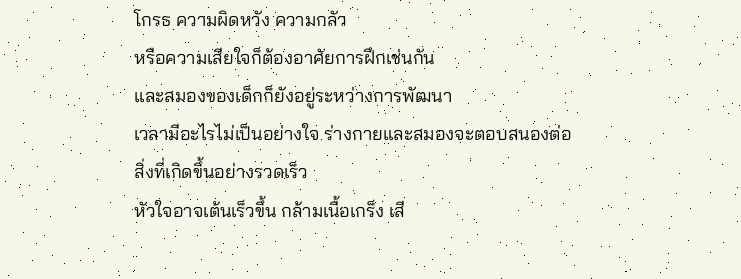โกรธ ความผิดหวัง ความกลัว
หรือความเสียใจก็ต้องอาศัยการฝึกเช่นกัน
และสมองของเด็กก็ยังอยู่ระหว่างการพัฒนา
เวลามีอะไรไม่เป็นอย่างใจ ร่างกายและสมองจะตอบสนองต่อสิ่งที่เกิดขึ้นอย่างรวดเร็ว
หัวใจอาจเต้นเร็วขึ้น กล้ามเนื้อเกร็ง เสี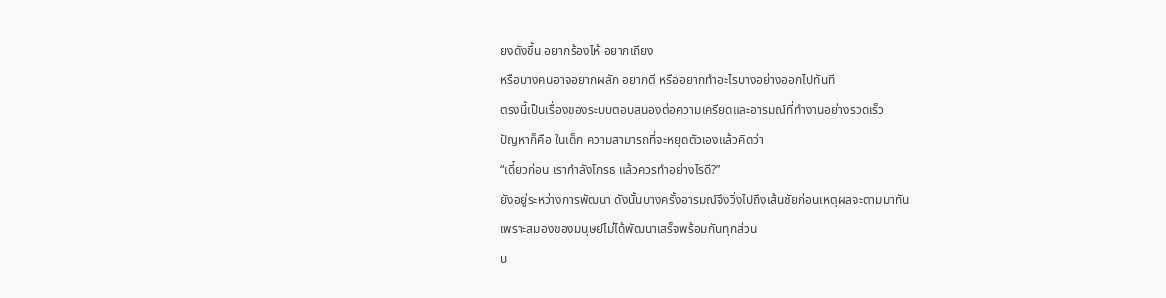ยงดังขึ้น อยากร้องไห้ อยากเถียง
หรือบางคนอาจอยากผลัก อยากตี หรืออยากทำอะไรบางอย่างออกไปทันที
ตรงนี้เป็นเรื่องของระบบตอบสนองต่อความเครียดและอารมณ์ที่ทำงานอย่างรวดเร็ว
ปัญหาก็คือ ในเด็ก ความสามารถที่จะหยุดตัวเองแล้วคิดว่า
“เดี๋ยวก่อน เรากำลังโกรธ แล้วควรทำอย่างไรดี?”
ยังอยู่ระหว่างการพัฒนา ดังนั้นบางครั้งอารมณ์จึงวิ่งไปถึงเส้นชัยก่อนเหตุผลจะตามมาทัน
เพราะสมองของมนุษย์ไม่ได้พัฒนาเสร็จพร้อมกันทุกส่วน
บ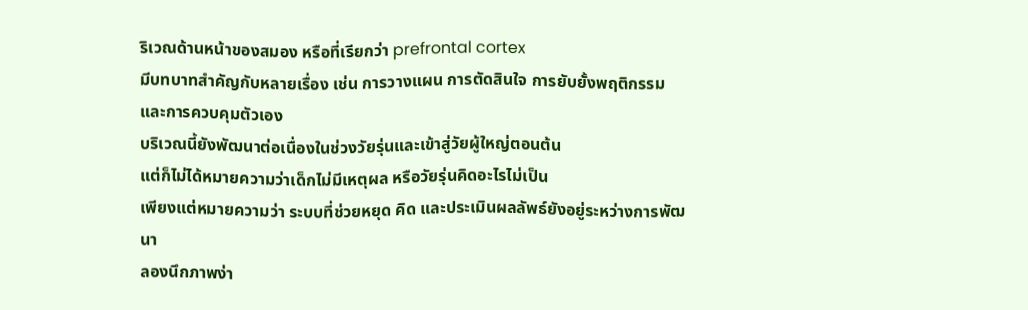ริเวณด้านหน้าของสมอง หรือที่เรียกว่า prefrontal cortex
มีบทบาทสำคัญกับหลายเรื่อง เช่น การวางแผน การตัดสินใจ การยับยั้งพฤติกรรม และการควบคุมตัวเอง
บริเวณนี้ยังพัฒนาต่อเนื่องในช่วงวัยรุ่นและเข้าสู่วัยผู้ใหญ่ตอนต้น
แต่ก็ไม่ได้หมายความว่าเด็กไม่มีเหตุผล หรือวัยรุ่นคิดอะไรไม่เป็น
เพียงแต่หมายความว่า ระบบที่ช่วยหยุด คิด และประเมินผลลัพธ์ยังอยู่ระหว่างการพัฒนา
ลองนึกภาพง่า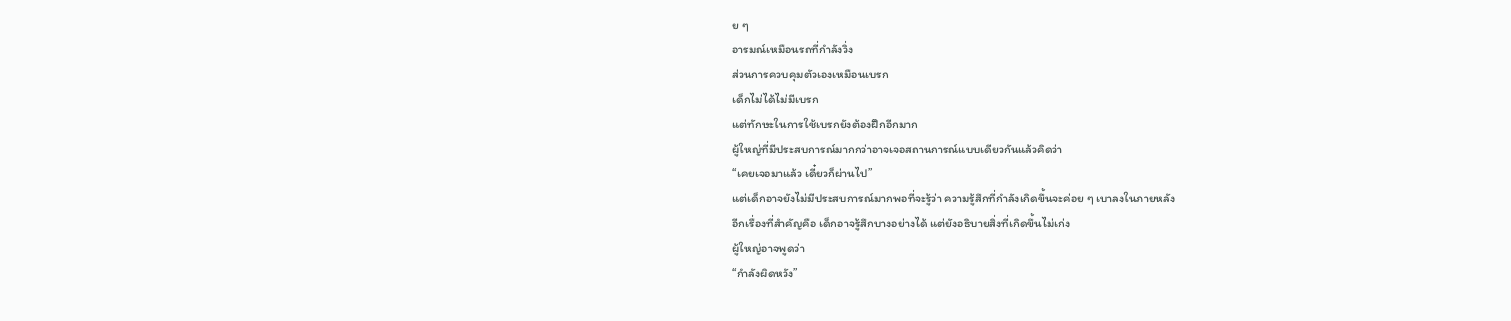ย ๆ
อารมณ์เหมือนรถที่กำลังวิ่ง
ส่วนการควบคุมตัวเองเหมือนเบรก
เด็กไม่ได้ไม่มีเบรก
แต่ทักษะในการใช้เบรกยังต้องฝึกอีกมาก
ผู้ใหญ่ที่มีประสบการณ์มากกว่าอาจเจอสถานการณ์แบบเดียวกันแล้วคิดว่า
“เคยเจอมาแล้ว เดี๋ยวก็ผ่านไป”
แต่เด็กอาจยังไม่มีประสบการณ์มากพอที่จะรู้ว่า ความรู้สึกที่กำลังเกิดขึ้นจะค่อย ๆ เบาลงในภายหลัง
อีกเรื่องที่สำคัญคือ เด็กอาจรู้สึกบางอย่างได้ แต่ยังอธิบายสิ่งที่เกิดขึ้นไม่เก่ง
ผู้ใหญ่อาจพูดว่า
“กำลังผิดหวัง”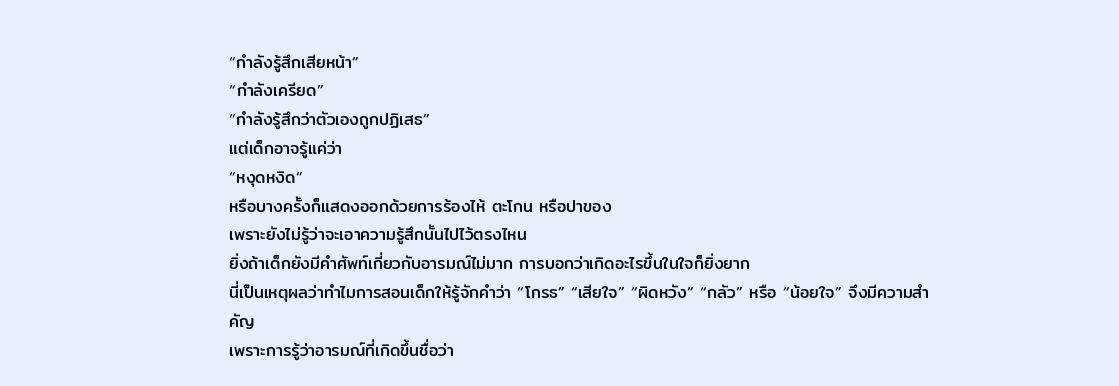“กำลังรู้สึกเสียหน้า”
“กำลังเครียด”
“กำลังรู้สึกว่าตัวเองถูกปฏิเสธ”
แต่เด็กอาจรู้แค่ว่า
“หงุดหงิด”
หรือบางครั้งก็แสดงออกด้วยการร้องไห้ ตะโกน หรือปาของ
เพราะยังไม่รู้ว่าจะเอาความรู้สึกนั้นไปไว้ตรงไหน
ยิ่งถ้าเด็กยังมีคำศัพท์เกี่ยวกับอารมณ์ไม่มาก การบอกว่าเกิดอะไรขึ้นในใจก็ยิ่งยาก
นี่เป็นเหตุผลว่าทำไมการสอนเด็กให้รู้จักคำว่า “โกรธ” “เสียใจ” “ผิดหวัง” “กลัว” หรือ “น้อยใจ” จึงมีความสำคัญ
เพราะการรู้ว่าอารมณ์ที่เกิดขึ้นชื่อว่า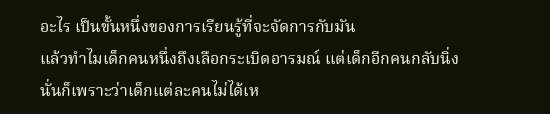อะไร เป็นขั้นหนึ่งของการเรียนรู้ที่จะจัดการกับมัน
แล้วทำไมเด็กคนหนึ่งถึงเลือกระเบิดอารมณ์ แต่เด็กอีกคนกลับนิ่ง
นั่นก็เพราะว่าเด็กแต่ละคนไม่ได้เห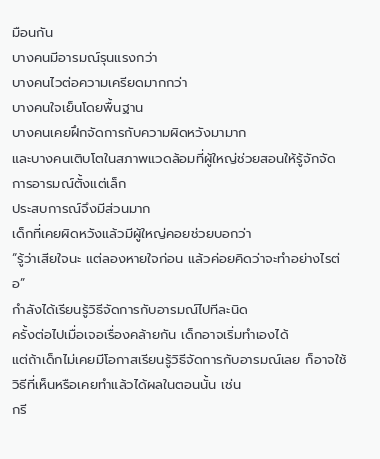มือนกัน
บางคนมีอารมณ์รุนแรงกว่า
บางคนไวต่อความเครียดมากกว่า
บางคนใจเย็นโดยพื้นฐาน
บางคนเคยฝึกจัดการกับความผิดหวังมามาก
และบางคนเติบโตในสภาพแวดล้อมที่ผู้ใหญ่ช่วยสอนให้รู้จักจัดการอารมณ์ตั้งแต่เล็ก
ประสบการณ์จึงมีส่วนมาก
เด็กที่เคยผิดหวังแล้วมีผู้ใหญ่คอยช่วยบอกว่า
“รู้ว่าเสียใจนะ แต่ลองหายใจก่อน แล้วค่อยคิดว่าจะทำอย่างไรต่อ”
กำลังได้เรียนรู้วิธีจัดการกับอารมณ์ไปทีละนิด
ครั้งต่อไปเมื่อเจอเรื่องคล้ายกัน เด็กอาจเริ่มทำเองได้
แต่ถ้าเด็กไม่เคยมีโอกาสเรียนรู้วิธีจัดการกับอารมณ์เลย ก็อาจใช้วิธีที่เห็นหรือเคยทำแล้วได้ผลในตอนนั้น เช่น
กรี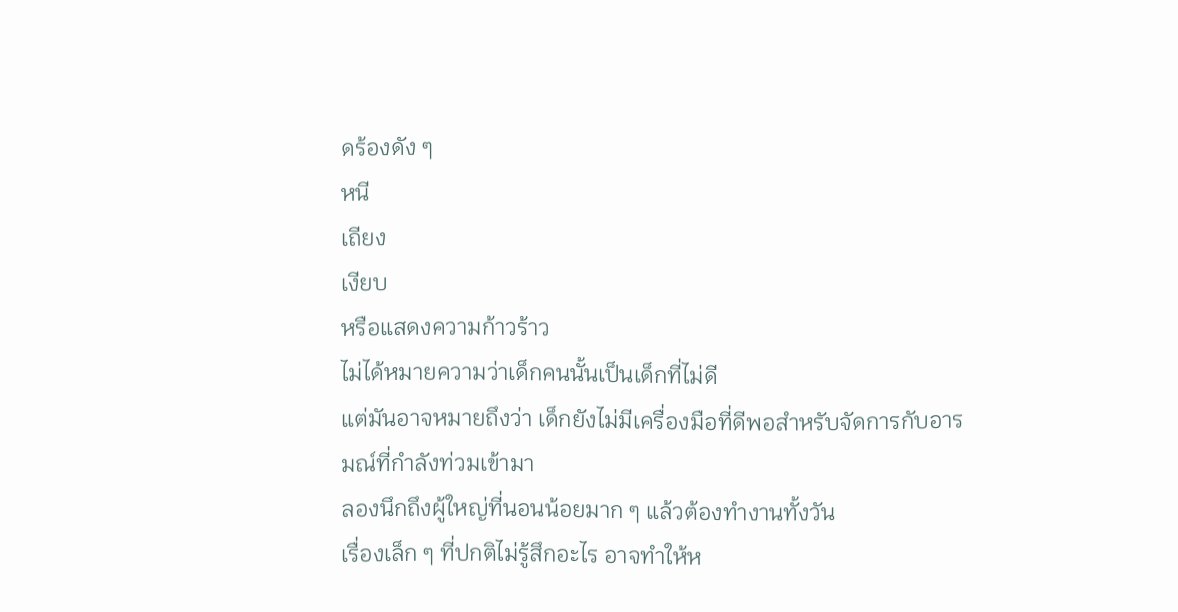ดร้องดัง ๆ
หนี
เถียง
เงียบ
หรือแสดงความก้าวร้าว
ไม่ได้หมายความว่าเด็กคนนั้นเป็นเด็กที่ไม่ดี
แต่มันอาจหมายถึงว่า เด็กยังไม่มีเครื่องมือที่ดีพอสำหรับจัดการกับอารมณ์ที่กำลังท่วมเข้ามา
ลองนึกถึงผู้ใหญ่ที่นอนน้อยมาก ๆ แล้วต้องทำงานทั้งวัน
เรื่องเล็ก ๆ ที่ปกติไม่รู้สึกอะไร อาจทำให้ห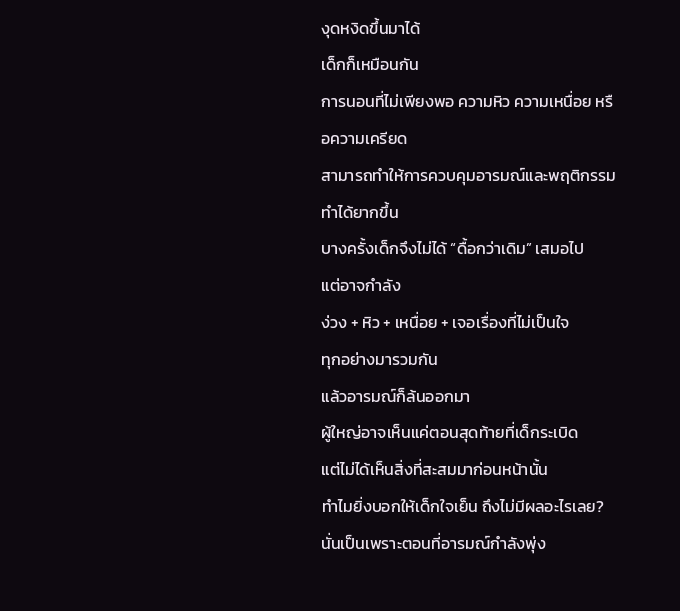งุดหงิดขึ้นมาได้
เด็กก็เหมือนกัน
การนอนที่ไม่เพียงพอ ความหิว ความเหนื่อย หรือความเครียด
สามารถทำให้การควบคุมอารมณ์และพฤติกรรมทำได้ยากขึ้น
บางครั้งเด็กจึงไม่ได้ “ดื้อกว่าเดิม” เสมอไป
แต่อาจกำลัง
ง่วง + หิว + เหนื่อย + เจอเรื่องที่ไม่เป็นใจ
ทุกอย่างมารวมกัน
แล้วอารมณ์ก็ล้นออกมา
ผู้ใหญ่อาจเห็นแค่ตอนสุดท้ายที่เด็กระเบิด
แต่ไม่ได้เห็นสิ่งที่สะสมมาก่อนหน้านั้น
ทำไมยิ่งบอกให้เด็กใจเย็น ถึงไม่มีผลอะไรเลย?
นั่นเป็นเพราะตอนที่อารมณ์กำลังพุ่ง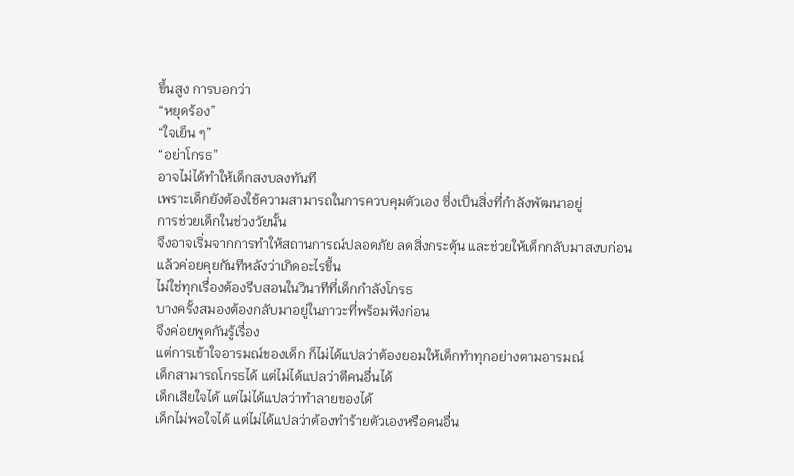ขึ้นสูง การบอกว่า
“หยุดร้อง”
“ใจเย็น ๆ”
“อย่าโกรธ”
อาจไม่ได้ทำให้เด็กสงบลงทันที
เพราะเด็กยังต้องใช้ความสามารถในการควบคุมตัวเอง ซึ่งเป็นสิ่งที่กำลังพัฒนาอยู่
การช่วยเด็กในช่วงวัยนั้น
จึงอาจเริ่มจากการทำให้สถานการณ์ปลอดภัย ลดสิ่งกระตุ้น และช่วยให้เด็กกลับมาสงบก่อน
แล้วค่อยคุยกันทีหลังว่าเกิดอะไรขึ้น
ไม่ใช่ทุกเรื่องต้องรีบสอนในวินาทีที่เด็กกำลังโกรธ
บางครั้งสมองต้องกลับมาอยู่ในภาวะที่พร้อมฟังก่อน
จึงค่อยพูดกันรู้เรื่อง
แต่การเข้าใจอารมณ์ของเด็ก ก็ไม่ได้แปลว่าต้องยอมให้เด็กทำทุกอย่างตามอารมณ์
เด็กสามารถโกรธได้ แต่ไม่ได้แปลว่าตีคนอื่นได้
เด็กเสียใจได้ แต่ไม่ได้แปลว่าทำลายของได้
เด็กไม่พอใจได้ แต่ไม่ได้แปลว่าต้องทำร้ายตัวเองหรือคนอื่น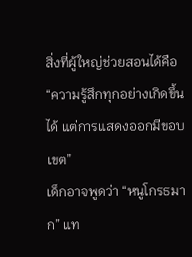สิ่งที่ผู้ใหญ่ช่วยสอนได้คือ
“ความรู้สึกทุกอย่างเกิดขึ้นได้ แต่การแสดงออกมีขอบเขต”
เด็กอาจพูดว่า “หนูโกรธมาก” แท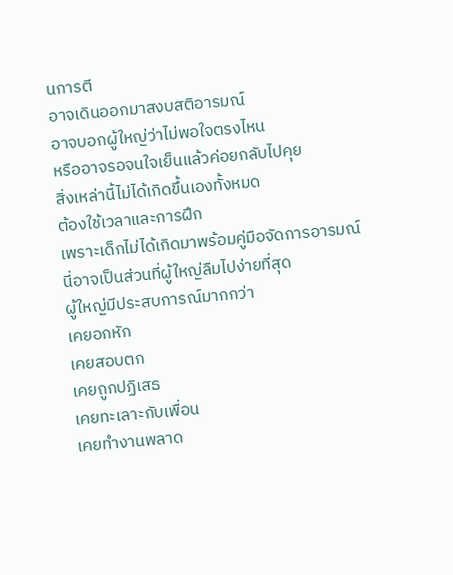นการตี
อาจเดินออกมาสงบสติอารมณ์
อาจบอกผู้ใหญ่ว่าไม่พอใจตรงไหน
หรืออาจรอจนใจเย็นแล้วค่อยกลับไปคุย
สิ่งเหล่านี้ไม่ได้เกิดขึ้นเองทั้งหมด
ต้องใช้เวลาและการฝึก
เพราะเด็กไม่ได้เกิดมาพร้อมคู่มือจัดการอารมณ์
นี่อาจเป็นส่วนที่ผู้ใหญ่ลืมไปง่ายที่สุด
ผู้ใหญ่มีประสบการณ์มากกว่า
เคยอกหัก
เคยสอบตก
เคยถูกปฏิเสธ
เคยทะเลาะกับเพื่อน
เคยทำงานพลาด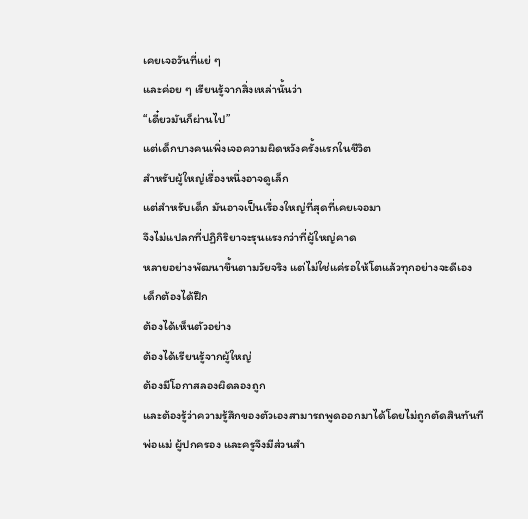เคยเจอวันที่แย่ ๆ
และค่อย ๆ เรียนรู้จากสิ่งเหล่านั้นว่า
“เดี๋ยวมันก็ผ่านไป”
แต่เด็กบางคนเพิ่งเจอความผิดหวังครั้งแรกในชีวิต
สำหรับผู้ใหญ่เรื่องหนึ่งอาจดูเล็ก
แต่สำหรับเด็ก มันอาจเป็นเรื่องใหญ่ที่สุดที่เคยเจอมา
จึงไม่แปลกที่ปฏิกิริยาจะรุนแรงกว่าที่ผู้ใหญ่คาด
หลายอย่างพัฒนาขึ้นตามวัยจริง แต่ไม่ใช่แค่รอให้โตแล้วทุกอย่างจะดีเอง
เด็กต้องได้ฝึก
ต้องได้เห็นตัวอย่าง
ต้องได้เรียนรู้จากผู้ใหญ่
ต้องมีโอกาสลองผิดลองถูก
และต้องรู้ว่าความรู้สึกของตัวเองสามารถพูดออกมาได้โดยไม่ถูกตัดสินทันที
พ่อแม่ ผู้ปกครอง และครูจึงมีส่วนสำ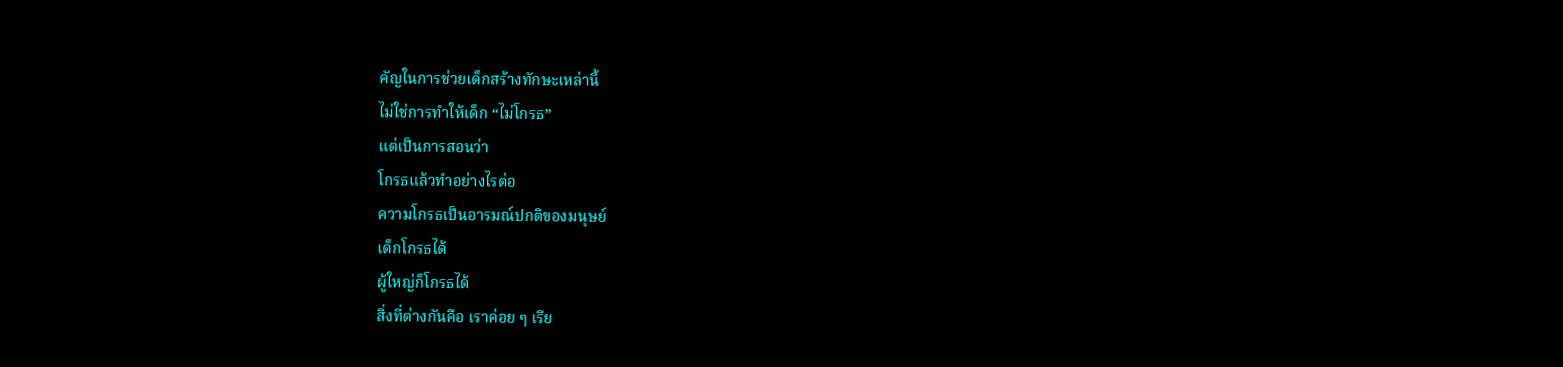คัญในการช่วยเด็กสร้างทักษะเหล่านี้
ไม่ใช่การทำให้เด็ก “ไม่โกรธ”
แต่เป็นการสอนว่า
โกรธแล้วทำอย่างไรต่อ
ความโกรธเป็นอารมณ์ปกติของมนุษย์
เด็กโกรธได้
ผู้ใหญ่ก็โกรธได้
สิ่งที่ต่างกันคือ เราค่อย ๆ เรีย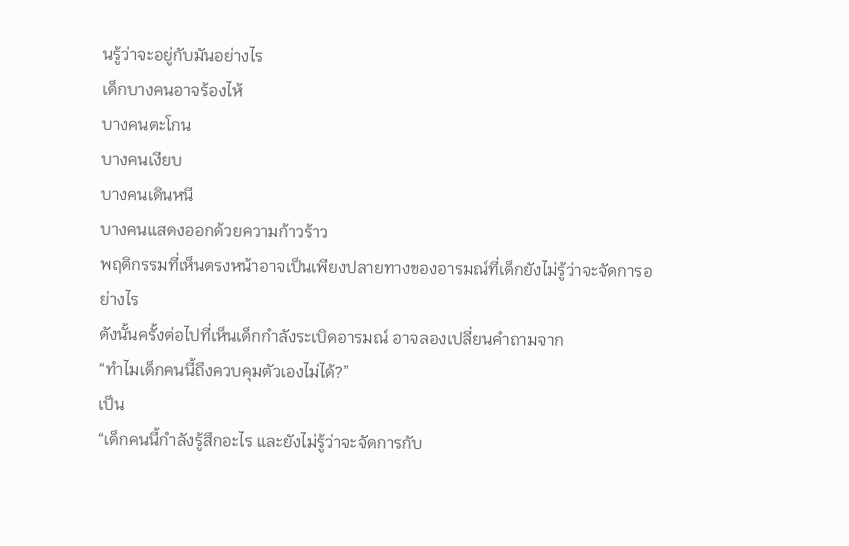นรู้ว่าจะอยู่กับมันอย่างไร
เด็กบางคนอาจร้องไห้
บางคนตะโกน
บางคนเงียบ
บางคนเดินหนี
บางคนแสดงออกด้วยความก้าวร้าว
พฤติกรรมที่เห็นตรงหน้าอาจเป็นเพียงปลายทางของอารมณ์ที่เด็กยังไม่รู้ว่าจะจัดการอย่างไร
ดังนั้นครั้งต่อไปที่เห็นเด็กกำลังระเบิดอารมณ์ อาจลองเปลี่ยนคำถามจาก
“ทำไมเด็กคนนี้ถึงควบคุมตัวเองไม่ได้?”
เป็น
“เด็กคนนี้กำลังรู้สึกอะไร และยังไม่รู้ว่าจะจัดการกับ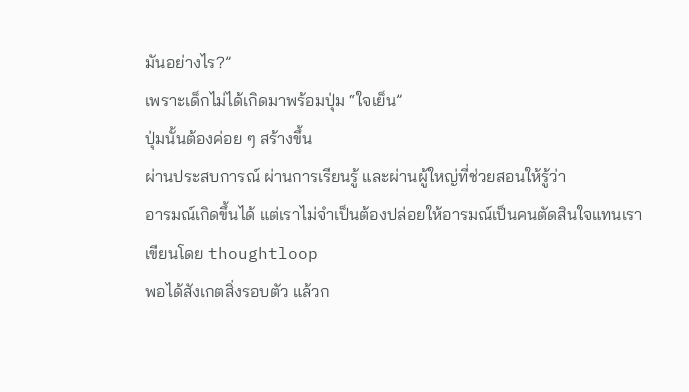มันอย่างไร?”
เพราะเด็กไม่ได้เกิดมาพร้อมปุ่ม “ใจเย็น”
ปุ่มนั้นต้องค่อย ๆ สร้างขึ้น
ผ่านประสบการณ์ ผ่านการเรียนรู้ และผ่านผู้ใหญ่ที่ช่วยสอนให้รู้ว่า
อารมณ์เกิดขึ้นได้ แต่เราไม่จำเป็นต้องปล่อยให้อารมณ์เป็นคนตัดสินใจแทนเรา
เขียนโดย thoughtloop
พอได้สังเกตสิ่งรอบตัว แล้วก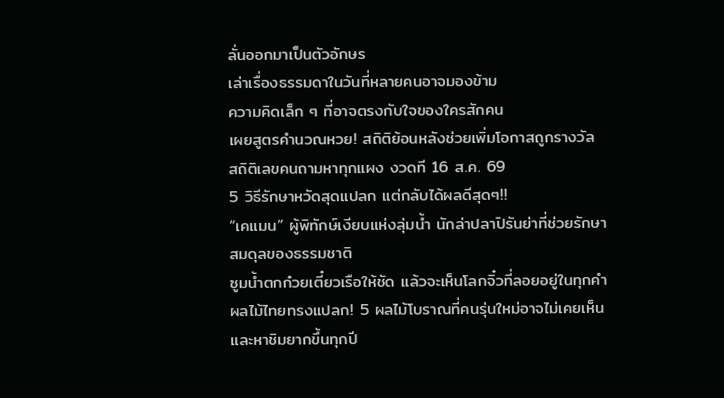ลั่นออกมาเป็นตัวอักษร
เล่าเรื่องธรรมดาในวันที่หลายคนอาจมองข้าม
ความคิดเล็ก ๆ ที่อาจตรงกับใจของใครสักคน
เผยสูตรคำนวณหวย! สถิติย้อนหลังช่วยเพิ่มโอกาสถูกรางวัล
สถิติเลขคนถามหาทุกแผง งวดที 16 ส.ค. 69
5 วิธีรักษาหวัดสุดแปลก แต่กลับได้ผลดีสุดๆ!!
“เคแมน” ผู้พิทักษ์เงียบแห่งลุ่มน้ำ นักล่าปลาปิรันย่าที่ช่วยรักษาสมดุลของธรรมชาติ
ซูมน้ำตกก๋วยเตี๋ยวเรือให้ชัด แล้วจะเห็นโลกจิ๋วที่ลอยอยู่ในทุกคำ
ผลไม้ไทยทรงแปลก! 5 ผลไม้โบราณที่คนรุ่นใหม่อาจไม่เคยเห็น และหาชิมยากขึ้นทุกปี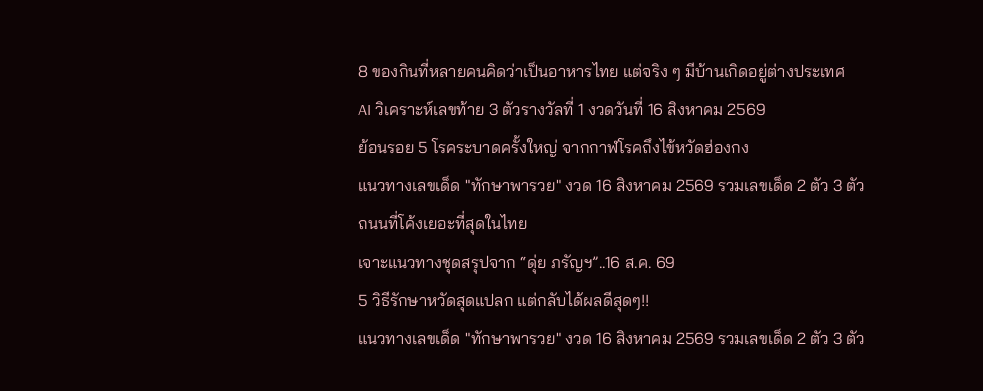8 ของกินที่หลายคนคิดว่าเป็นอาหารไทย แต่จริง ๆ มีบ้านเกิดอยู่ต่างประเทศ
AI วิเคราะห์เลขท้าย 3 ตัวรางวัลที่ 1 งวดวันที่ 16 สิงหาคม 2569
ย้อนรอย 5 โรคระบาดครั้งใหญ่ จากกาฬโรคถึงไข้หวัดฮ่องกง
แนวทางเลขเด็ด "ทักษาพารวย" งวด 16 สิงหาคม 2569 รวมเลขเด็ด 2 ตัว 3 ตัว
ถนนที่โค้งเยอะที่สุดในไทย
เจาะแนวทางชุดสรุปจาก “ดุ่ย ภรัญฯ”..16 ส.ค. 69
5 วิธีรักษาหวัดสุดแปลก แต่กลับได้ผลดีสุดๆ!!
แนวทางเลขเด็ด "ทักษาพารวย" งวด 16 สิงหาคม 2569 รวมเลขเด็ด 2 ตัว 3 ตัว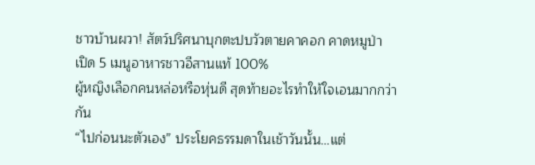ชาวบ้านผวา! สัตว์ปริศนาบุกตะปบวัวตายคาคอก คาดหมูป่า
เปิด 5 เมนูอาหารชาวอีสานแท้ 100%
ผู้หญิงเลือกคนหล่อหรือหุ่นดี สุดท้ายอะไรทำให้ใจเอนมากกว่ากัน
“ไปก่อนนะตัวเอง” ประโยคธรรมดาในเช้าวันนั้น…แต่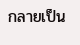กลายเป็น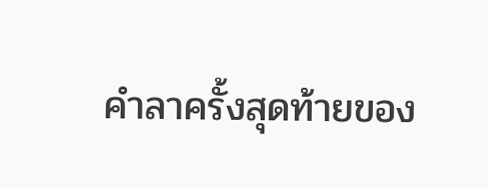คำลาครั้งสุดท้ายของ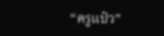“ครูแป๋ว”